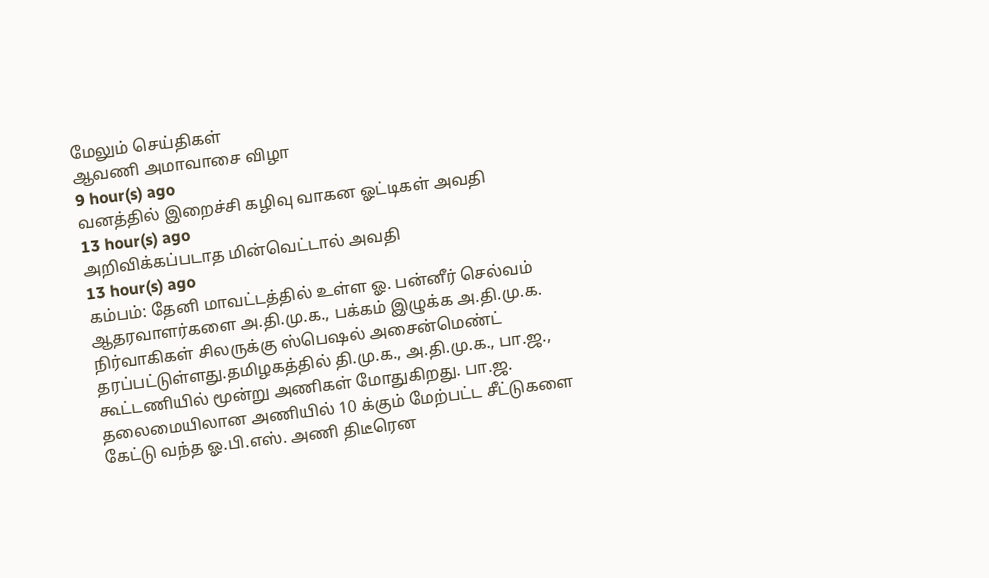மேலும் செய்திகள்
ஆவணி அமாவாசை விழா
9 hour(s) ago
வனத்தில் இறைச்சி கழிவு வாகன ஓட்டிகள் அவதி
13 hour(s) ago
அறிவிக்கப்படாத மின்வெட்டால் அவதி
13 hour(s) ago
கம்பம்: தேனி மாவட்டத்தில் உள்ள ஓ. பன்னீர் செல்வம் ஆதரவாளர்களை அ.தி.மு.க., பக்கம் இழுக்க அ.தி.மு.க. நிர்வாகிகள் சிலருக்கு ஸ்பெஷல் அசைன்மெண்ட் தரப்பட்டுள்ளது.தமிழகத்தில் தி.மு.க., அ.தி.மு.க., பா.ஜ., கூட்டணியில் மூன்று அணிகள் மோதுகிறது. பா.ஜ. தலைமையிலான அணியில் 10 க்கும் மேற்பட்ட சீட்டுகளை கேட்டு வந்த ஓ.பி.எஸ். அணி திடீரென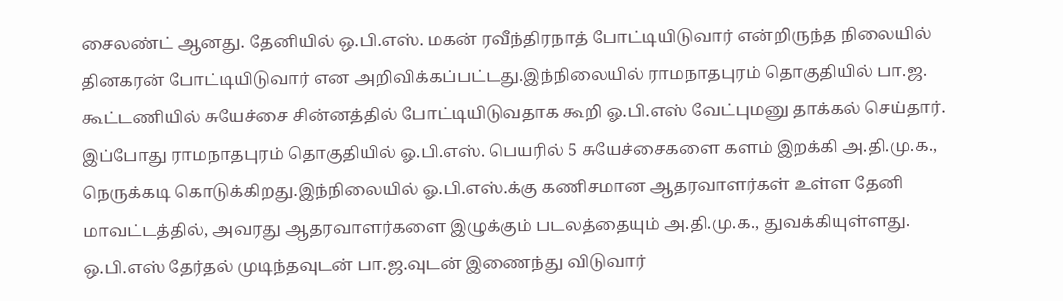சைலண்ட் ஆனது. தேனியில் ஒ.பி.எஸ். மகன் ரவீந்திரநாத் போட்டியிடுவார் என்றிருந்த நிலையில் தினகரன் போட்டியிடுவார் என அறிவிக்கப்பட்டது.இந்நிலையில் ராமநாதபுரம் தொகுதியில் பா.ஜ. கூட்டணியில் சுயேச்சை சின்னத்தில் போட்டியிடுவதாக கூறி ஓ.பி.எஸ் வேட்புமனு தாக்கல் செய்தார். இப்போது ராமநாதபுரம் தொகுதியில் ஓ.பி.எஸ். பெயரில் 5 சுயேச்சைகளை களம் இறக்கி அ.தி.மு.க., நெருக்கடி கொடுக்கிறது.இந்நிலையில் ஓ.பி.எஸ்.க்கு கணிசமான ஆதரவாளர்கள் உள்ள தேனி மாவட்டத்தில், அவரது ஆதரவாளர்களை இழுக்கும் படலத்தையும் அ.தி.மு.க., துவக்கியுள்ளது. ஒ.பி.எஸ் தேர்தல் முடிந்தவுடன் பா.ஜ.வுடன் இணைந்து விடுவார்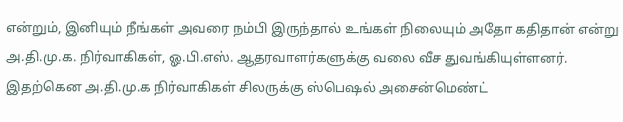என்றும், இனியும் நீங்கள் அவரை நம்பி இருந்தால் உங்கள் நிலையும் அதோ கதிதான் என்று அ.தி.மு.க. நிர்வாகிகள், ஓ.பி.எஸ். ஆதரவாளர்களுக்கு வலை வீச துவங்கியுள்ளனர். இதற்கென அ.தி.மு.க நிர்வாகிகள் சிலருக்கு ஸ்பெஷல் அசைன்மெண்ட்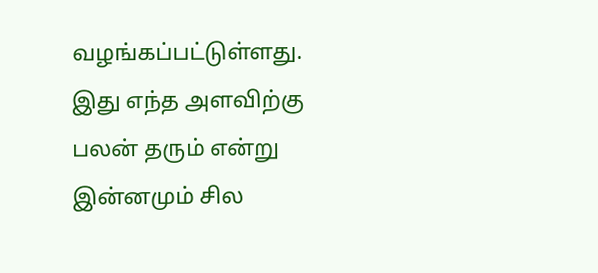வழங்கப்பட்டுள்ளது. இது எந்த அளவிற்கு பலன் தரும் என்று இன்னமும் சில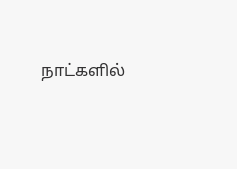நாட்களில்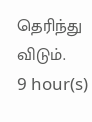தெரிந்து விடும்.
9 hour(s)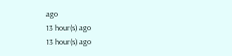ago
13 hour(s) ago
13 hour(s) ago